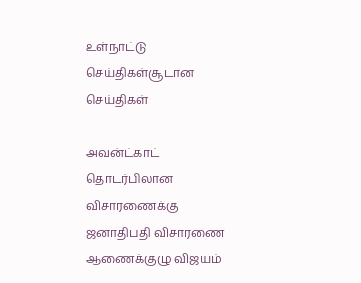உள்நாட்டு செய்திகள்சூடான செய்திகள்

அவன்ட்காட் தொடர்பிலான விசாரணைக்கு ஜனாதிபதி விசாரணை ஆணைக்குழு விஜயம்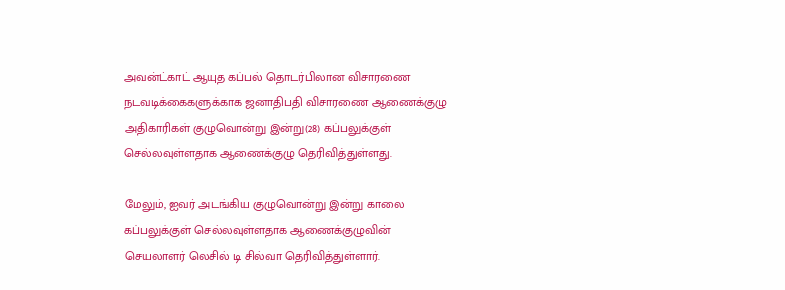அவன்ட்காட் ஆயுத கப்பல் தொடர்பிலான விசாரணை நடவடிக்கைகளுக்காக ஜனாதிபதி விசாரணை ஆணைக்குழு அதிகாரிகள் குழுவொன்று இன்று(28) கப்பலுக்குள் செல்லவுள்ளதாக ஆணைக்குழு தெரிவித்துள்ளது.

மேலும், ஐவர் அடங்கிய குழுவொன்று இன்று காலை கப்பலுக்குள் செல்லவுள்ளதாக ஆணைக்குழுவின் செயலாளர் லெசில் டி சில்வா தெரிவித்துள்ளார்.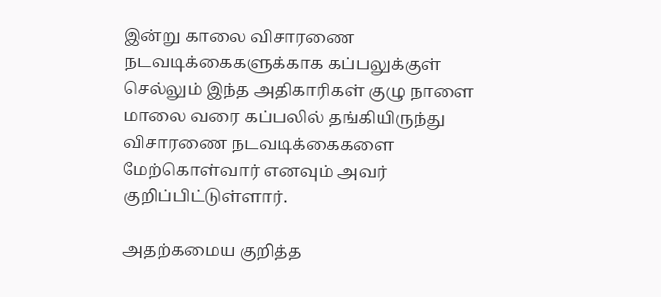இன்று காலை விசாரணை நடவடிக்கைகளுக்காக கப்பலுக்குள் செல்லும் இந்த அதிகாரிகள் குழு நாளை மாலை வரை கப்பலில் தங்கியிருந்து விசாரணை நடவடிக்கைகளை மேற்கொள்வார் எனவும் அவர் குறிப்பிட்டுள்ளார்.

அதற்கமைய குறித்த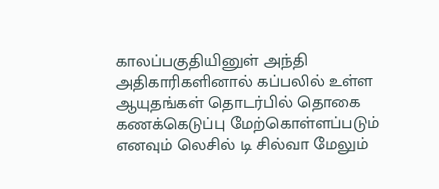காலப்பகுதியினுள் அந்தி அதிகாரிகளினால் கப்பலில் உள்ள ஆயுதங்கள் தொடர்பில் தொகை கணக்கெடுப்பு மேற்கொள்ளப்படும் எனவும் லெசில் டி சில்வா மேலும்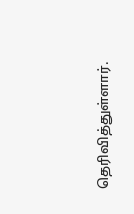தெரிவித்துள்ளார்.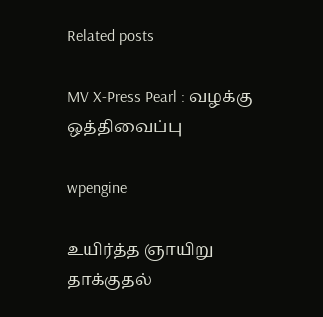Related posts

MV X-Press Pearl : வழக்கு ஒத்திவைப்பு

wpengine

உயிர்த்த ஞாயிறு தாக்குதல்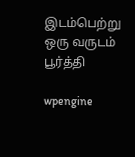இடம்பெற்று ஒரு வருடம் பூர்த்தி

wpengine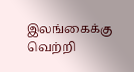இலங்கைக்கு வெற்றி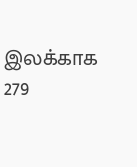இலக்காக 279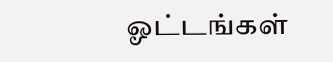ஓட்டங்கள்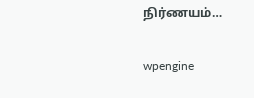நிர்ணயம்…

wpengine